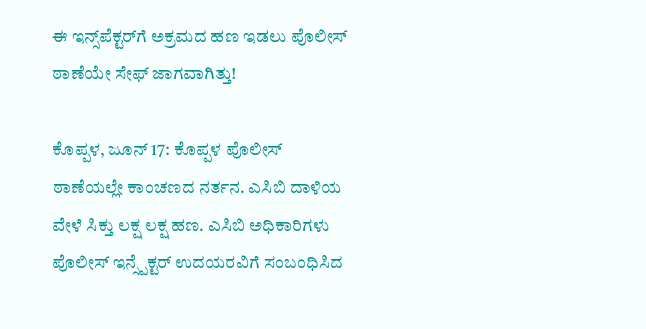ಈ ಇನ್ಸ್‌ಪೆಕ್ಟರ್‌ಗೆ ಅಕ್ರಮದ ಹಣ ಇಡಲು ಪೊಲೀಸ್ ಠಾಣೆಯೇ ಸೇಫ್ ಜಾಗವಾಗಿತ್ತು!

ಕೊಪ್ಪಳ, ಜೂನ್ 17: ಕೊಪ್ಪಳ ಪೊಲೀಸ್ ಠಾಣೆಯಲ್ಲೇ ಕಾಂಚಣದ ನರ್ತನ. ಎಸಿಬಿ ದಾಳಿಯ ವೇಳೆ ಸಿಕ್ತು ಲಕ್ಷ ಲಕ್ಷ ಹಣ. ಎಸಿಬಿ ಅಧಿಕಾರಿಗಳು ಪೊಲೀಸ್ ಇನ್ಸ್ಪೆಕ್ಟರ್ ಉದಯರವಿಗೆ ಸಂಬಂಧಿಸಿದ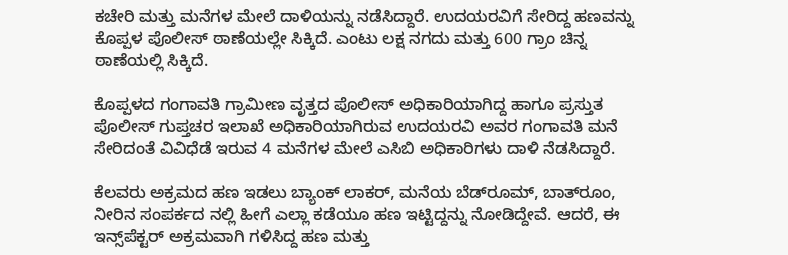ಕಚೇರಿ ಮತ್ತು ಮನೆಗಳ ಮೇಲೆ ದಾಳಿಯನ್ನು ನಡೆಸಿದ್ದಾರೆ. ಉದಯರವಿಗೆ ಸೇರಿದ್ದ ಹಣವನ್ನು ಕೊಪ್ಪಳ ಪೊಲೀಸ್ ಠಾಣೆಯಲ್ಲೇ ಸಿಕ್ಕಿದೆ. ಎಂಟು ಲಕ್ಷ ನಗದು ಮತ್ತು 600 ಗ್ರಾಂ ಚಿನ್ನ ಠಾಣೆಯಲ್ಲಿ ಸಿಕ್ಕಿದೆ.

ಕೊಪ್ಪಳದ ಗಂಗಾವತಿ ಗ್ರಾಮೀಣ ವೃತ್ತದ ಪೊಲೀಸ್ ಅಧಿಕಾರಿಯಾಗಿದ್ದ ಹಾಗೂ ಪ್ರಸ್ತುತ ಪೊಲೀಸ್ ಗುಪ್ತಚರ ಇಲಾಖೆ ಅಧಿಕಾರಿಯಾಗಿರುವ ಉದಯರವಿ ಅವರ ಗಂಗಾವತಿ ಮನೆ ಸೇರಿದಂತೆ ವಿವಿಧೆಡೆ ಇರುವ 4 ಮನೆಗಳ ಮೇಲೆ ಎಸಿಬಿ ಅಧಿಕಾರಿಗಳು ದಾಳಿ ನೆಡಸಿದ್ದಾರೆ.

ಕೆಲವರು ಅಕ್ರಮದ ಹಣ ಇಡಲು ಬ್ಯಾಂಕ್ ಲಾಕರ್, ಮನೆಯ ಬೆಡ್‌ರೂಮ್, ಬಾತ್‌ರೂಂ, ನೀರಿನ ಸಂಪರ್ಕದ ನಲ್ಲಿ ಹೀಗೆ ಎಲ್ಲಾ ಕಡೆಯೂ ಹಣ ಇಟ್ಟಿದ್ದನ್ನು ನೋಡಿದ್ದೇವೆ. ಆದರೆ, ಈ ಇನ್ಸ್‌ಪೆಕ್ಟರ್ ಅಕ್ರಮವಾಗಿ ಗಳಿಸಿದ್ದ ಹಣ ಮತ್ತು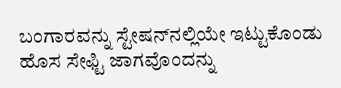ಬಂಗಾರವನ್ನು ಸ್ಟೇಷನ್‌ನಲ್ಲಿಯೇ ಇಟ್ಟುಕೊಂಡು ಹೊಸ ಸೇಫ್ಟಿ ಜಾಗವೊಂದನ್ನು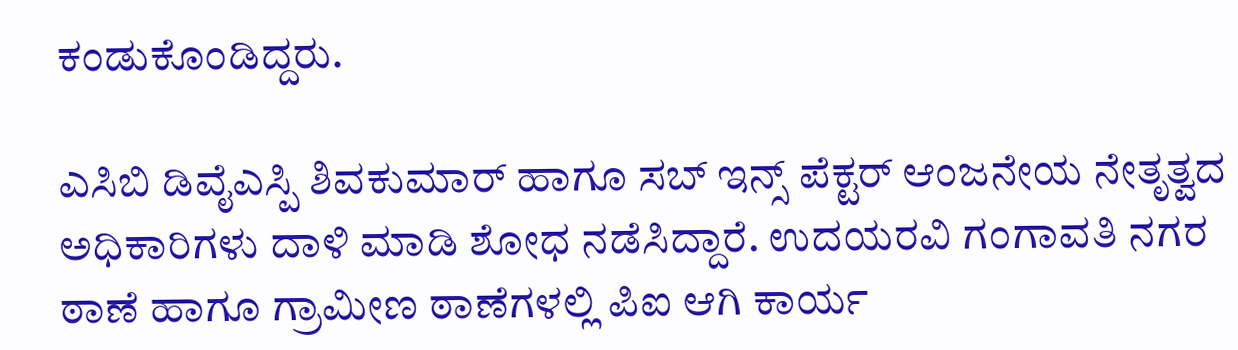ಕಂಡುಕೊಂಡಿದ್ದರು.

ಎಸಿಬಿ ಡಿವೈಎಸ್ಪಿ ಶಿವಕುಮಾರ್ ಹಾಗೂ ಸಬ್ ಇನ್ಸ್ ಪೆಕ್ಟರ್ ಆಂಜನೇಯ ನೇತೃತ್ವದ ಅಧಿಕಾರಿಗಳು ದಾಳಿ ಮಾಡಿ ಶೋಧ ನಡೆಸಿದ್ದಾರೆ. ಉದಯರವಿ ಗಂಗಾವತಿ ನಗರ ಠಾಣೆ ಹಾಗೂ ಗ್ರಾಮೀಣ ಠಾಣೆಗಳಲ್ಲಿ ಪಿಐ ಆಗಿ ಕಾರ್ಯ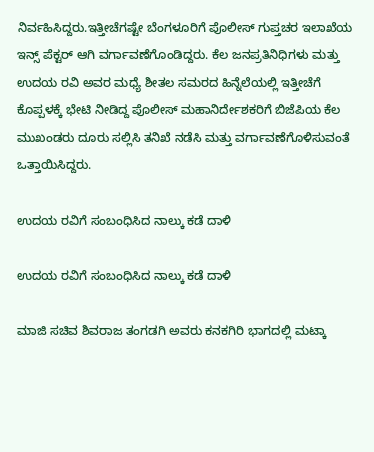ನಿರ್ವಹಿಸಿದ್ದರು.ಇತ್ತೀಚೆಗಷ್ಟೇ ಬೆಂಗಳೂರಿಗೆ ಪೊಲೀಸ್ ಗುಪ್ತಚರ ಇಲಾಖೆಯ ಇನ್ಸ್ ಪೆಕ್ಟರ್ ಆಗಿ ವರ್ಗಾವಣೆಗೊಂಡಿದ್ದರು. ಕೆಲ ಜನಪ್ರತಿನಿಧಿಗಳು ಮತ್ತು ಉದಯ ರವಿ ಅವರ ಮಧ್ಯೆ ಶೀತಲ ಸಮರದ ಹಿನ್ನೆಲೆಯಲ್ಲಿ ಇತ್ತೀಚೆಗೆ ಕೊಪ್ಪಳಕ್ಕೆ ಭೇಟಿ ನೀಡಿದ್ದ ಪೊಲೀಸ್ ಮಹಾನಿರ್ದೇಶಕರಿಗೆ ಬಿಜೆಪಿಯ ಕೆಲ ಮುಖಂಡರು ದೂರು ಸಲ್ಲಿಸಿ ತನಿಖೆ ನಡೆಸಿ ಮತ್ತು ವರ್ಗಾವಣೆಗೊಳಿಸುವಂತೆ ಒತ್ತಾಯಿಸಿದ್ದರು.

ಉದಯ ರವಿಗೆ ಸಂಬಂಧಿಸಿದ ನಾಲ್ಕು ಕಡೆ ದಾಳಿ

ಉದಯ ರವಿಗೆ ಸಂಬಂಧಿಸಿದ ನಾಲ್ಕು ಕಡೆ ದಾಳಿ

ಮಾಜಿ ಸಚಿವ ಶಿವರಾಜ ತಂಗಡಗಿ ಅವರು ಕನಕಗಿರಿ ಭಾಗದಲ್ಲಿ ಮಟ್ಕಾ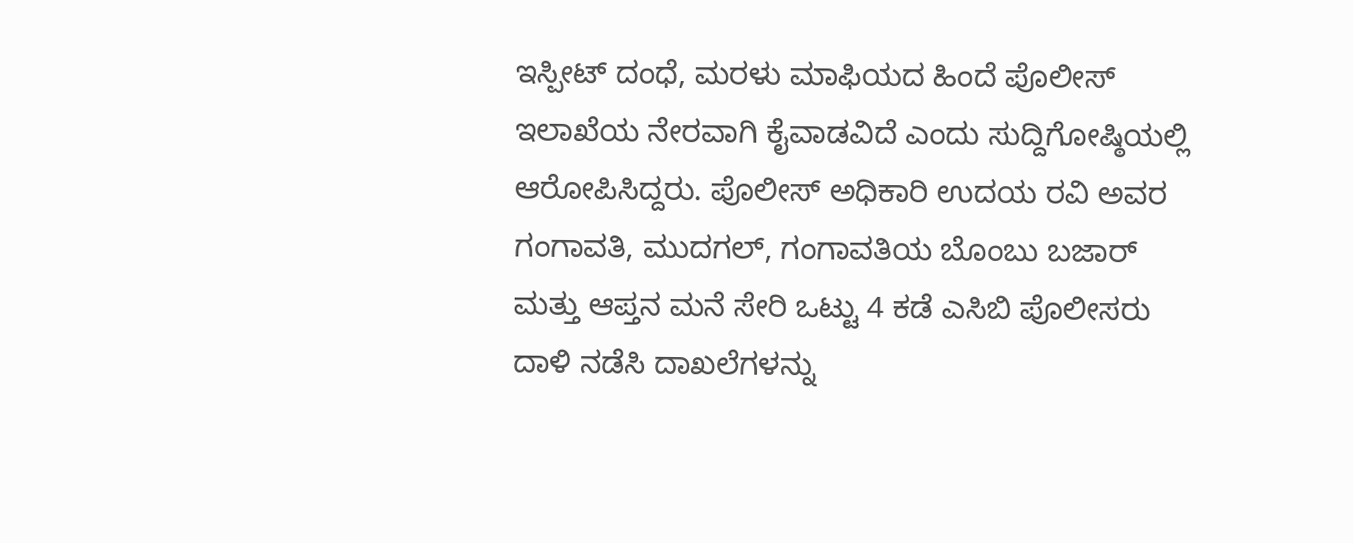ಇಸ್ಪೀಟ್ ದಂಧೆ, ಮರಳು ಮಾಫಿಯದ ಹಿಂದೆ ಪೊಲೀಸ್ ಇಲಾಖೆಯ ನೇರವಾಗಿ ಕೈವಾಡವಿದೆ ಎಂದು ಸುದ್ದಿಗೋಷ್ಠಿಯಲ್ಲಿ ಆರೋಪಿಸಿದ್ದರು. ಪೊಲೀಸ್ ಅಧಿಕಾರಿ ಉದಯ ರವಿ ಅವರ ಗಂಗಾವತಿ, ಮುದಗಲ್, ಗಂಗಾವತಿಯ ಬೊಂಬು ಬಜಾರ್ ಮತ್ತು ಆಪ್ತನ ಮನೆ ಸೇರಿ ಒಟ್ಟು 4 ಕಡೆ ಎಸಿಬಿ ಪೊಲೀಸರು ದಾಳಿ ನಡೆಸಿ ದಾಖಲೆಗಳನ್ನು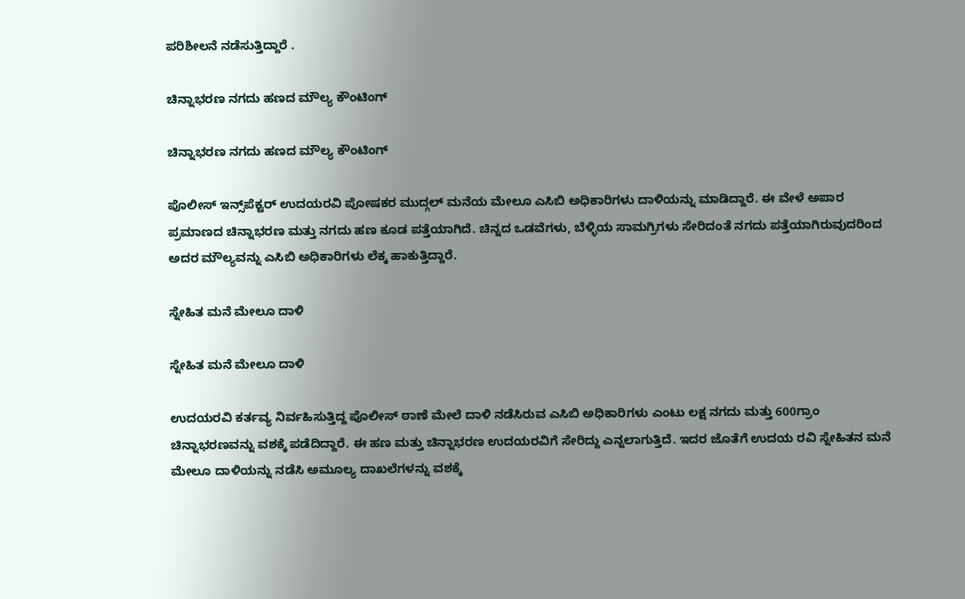ಪರಿಶೀಲನೆ ನಡೆಸುತ್ತಿದ್ದಾರೆ .

ಚಿನ್ನಾಭರಣ ನಗದು ಹಣದ ಮೌಲ್ಯ ಕೌಂಟಿಂಗ್

ಚಿನ್ನಾಭರಣ ನಗದು ಹಣದ ಮೌಲ್ಯ ಕೌಂಟಿಂಗ್

ಪೊಲೀಸ್ ಇನ್ಸ್‌ಪೆಕ್ಟರ್ ಉದಯರವಿ ಪೋಷಕರ ಮುದ್ಗಲ್ ಮನೆಯ ಮೇಲೂ ಎಸಿಬಿ ಅಧಿಕಾರಿಗಳು ದಾಳಿಯನ್ನು ಮಾಡಿದ್ದಾರೆ. ಈ ವೇಳೆ ಅಪಾರ ಪ್ರಮಾಣದ ಚಿನ್ನಾಭರಣ ಮತ್ತು ನಗದು ಹಣ ಕೂಡ ಪತ್ತೆಯಾಗಿದೆ. ಚಿನ್ನದ ಒಡವೆಗಳು, ಬೆಳ್ಳಿಯ ಸಾಮಗ್ರಿಗಳು ಸೇರಿದಂತೆ ನಗದು ಪತ್ತೆಯಾಗಿರುವುದರಿಂದ ಅದರ ಮೌಲ್ಯವನ್ನು ಎಸಿಬಿ ಅಧಿಕಾರಿಗಳು ಲೆಕ್ಕ ಹಾಕುತ್ತಿದ್ದಾರೆ.

ಸ್ನೇಹಿತ ಮನೆ ಮೇಲೂ ದಾಳಿ

ಸ್ನೇಹಿತ ಮನೆ ಮೇಲೂ ದಾಳಿ

ಉದಯರವಿ ಕರ್ತವ್ಯ ನಿರ್ವಹಿಸುತ್ತಿದ್ದ ಪೊಲೀಸ್ ಠಾಣೆ ಮೇಲೆ ದಾಳಿ ನಡೆಸಿರುವ ಎಸಿಬಿ ಅಧಿಕಾರಿಗಳು ಎಂಟು ಲಕ್ಷ ನಗದು ಮತ್ತು 600ಗ್ರಾಂ ಚಿನ್ನಾಭರಣವನ್ನು ವಶಕ್ಕೆ ಪಡೆದಿದ್ದಾರೆ. ಈ ಹಣ ಮತ್ತು ಚಿನ್ನಾಭರಣ ಉದಯರವಿಗೆ ಸೇರಿದ್ದು ಎನ್ನಲಾಗುತ್ತಿದೆ. ಇದರ ಜೊತೆಗೆ ಉದಯ ರವಿ ಸ್ನೇಹಿತನ ಮನೆ ಮೇಲೂ ದಾಳಿಯನ್ನು ನಡೆಸಿ ಅಮೂಲ್ಯ ದಾಖಲೆಗಳನ್ನು ವಶಕ್ಕೆ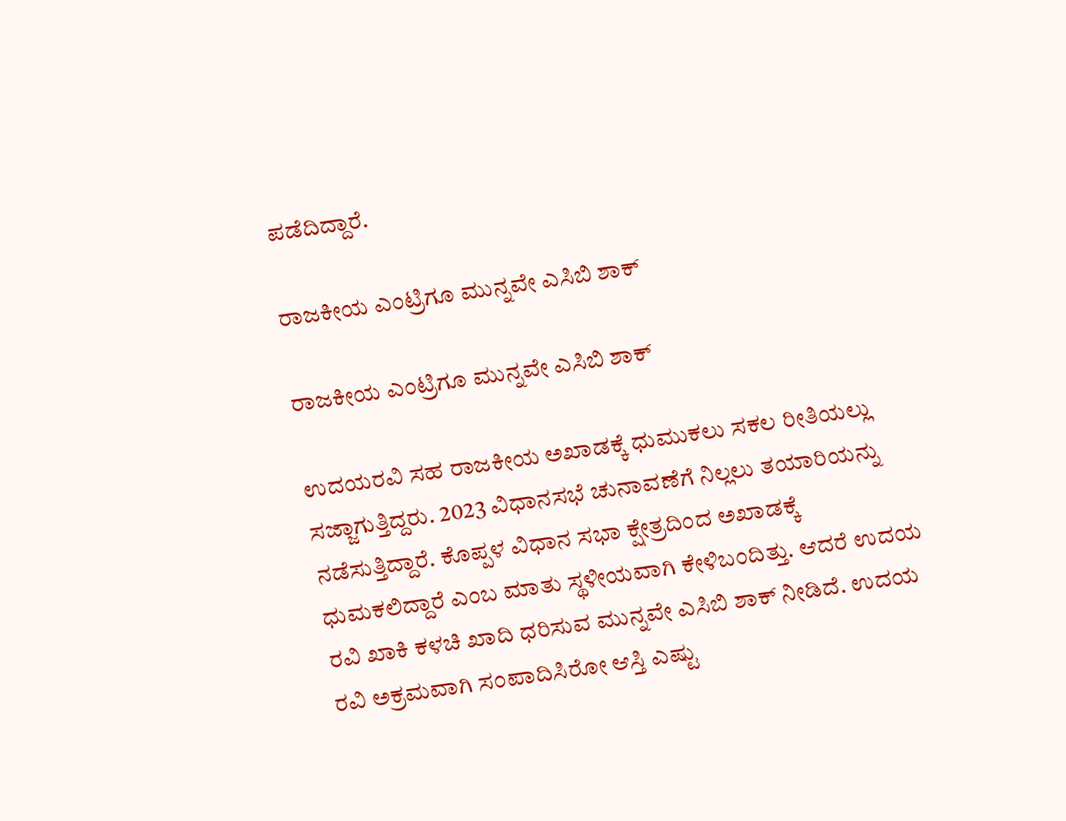ಪಡೆದಿದ್ದಾರೆ.

ರಾಜಕೀಯ ಎಂಟ್ರಿಗೂ ಮುನ್ನವೇ ಎಸಿಬಿ ಶಾಕ್

ರಾಜಕೀಯ ಎಂಟ್ರಿಗೂ ಮುನ್ನವೇ ಎಸಿಬಿ ಶಾಕ್

ಉದಯರವಿ ಸಹ ರಾಜಕೀಯ ಅಖಾಡಕ್ಕೆ ಧುಮುಕಲು ಸಕಲ ರೀತಿಯಲ್ಲು ಸಜ್ಜಾಗುತ್ತಿದ್ದರು. 2023 ವಿಧಾನಸಭೆ ಚುನಾವಣೆಗೆ ನಿಲ್ಲಲು ತಯಾರಿಯನ್ನು ನಡೆಸುತ್ತಿದ್ದಾರೆ. ಕೊಪ್ಪಳ ವಿಧಾನ ಸಭಾ ಕ್ಷೇತ್ರದಿಂದ ಅಖಾಡಕ್ಕೆ ಧುಮಕಲಿದ್ದಾರೆ ಎಂಬ ಮಾತು ಸ್ಥಳೀಯವಾಗಿ ಕೇಳಿಬಂದಿತ್ತು. ಆದರೆ ಉದಯ ರವಿ ಖಾಕಿ ಕಳಚಿ ಖಾದಿ ಧರಿಸುವ ಮುನ್ನವೇ ಎಸಿಬಿ ಶಾಕ್ ನೀಡಿದೆ. ಉದಯ ರವಿ ಅಕ್ರಮವಾಗಿ ಸಂಪಾದಿಸಿರೋ ಆಸ್ತಿ ಎಷ್ಟು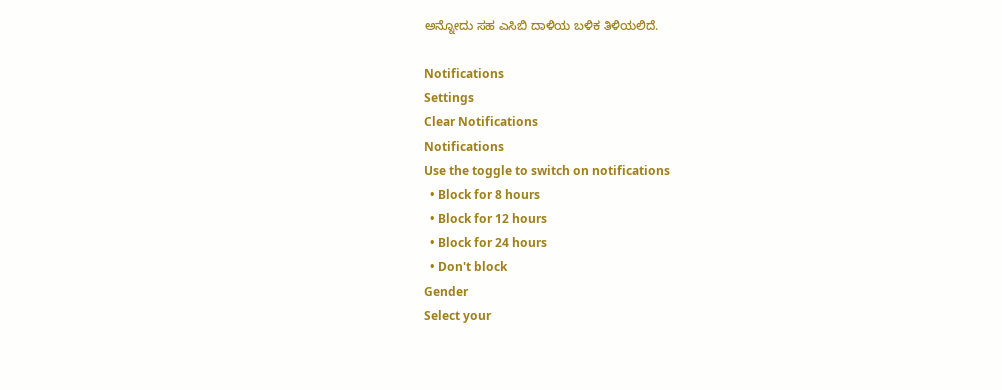ಅನ್ನೋದು ಸಹ ಎಸಿಬಿ ದಾಳಿಯ ಬಳಿಕ ತಿಳಿಯಲಿದೆ.

Notifications
Settings
Clear Notifications
Notifications
Use the toggle to switch on notifications
  • Block for 8 hours
  • Block for 12 hours
  • Block for 24 hours
  • Don't block
Gender
Select your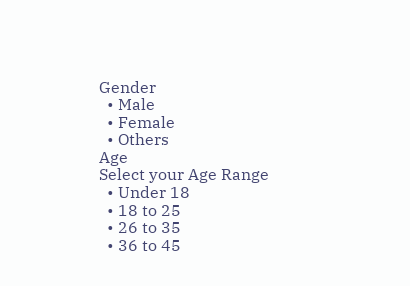Gender
  • Male
  • Female
  • Others
Age
Select your Age Range
  • Under 18
  • 18 to 25
  • 26 to 35
  • 36 to 45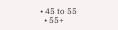• 45 to 55
  • 55+